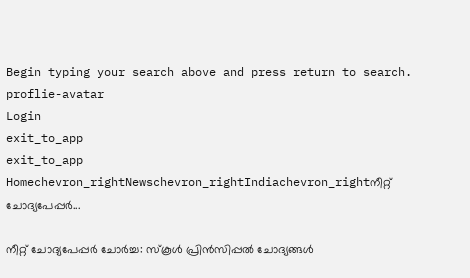Begin typing your search above and press return to search.
proflie-avatar
Login
exit_to_app
exit_to_app
Homechevron_rightNewschevron_rightIndiachevron_rightനീറ്റ് ചോദ്യപേപ്പർ...

നീറ്റ് ചോദ്യപേപ്പർ ചോർച്ച: സ്കൂൾ പ്രിൻസിപ്പൽ ചോദ്യങ്ങൾ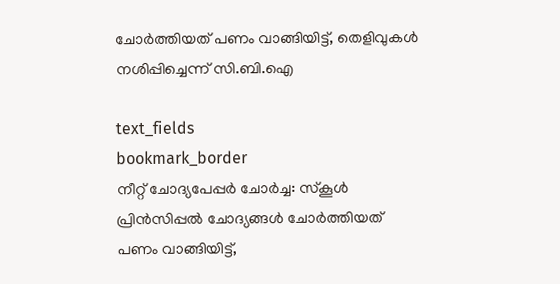ചോർത്തിയത് പണം വാങ്ങിയിട്ട്, തെളിവുകൾ നശിപ്പിച്ചെന്ന് സി.ബി.ഐ

text_fields
bookmark_border
നീറ്റ് ചോദ്യപേപ്പർ ചോർച്ച: സ്കൂൾ പ്രിൻസിപ്പൽ ചോദ്യങ്ങൾ ചോർത്തിയത് പണം വാങ്ങിയിട്ട്,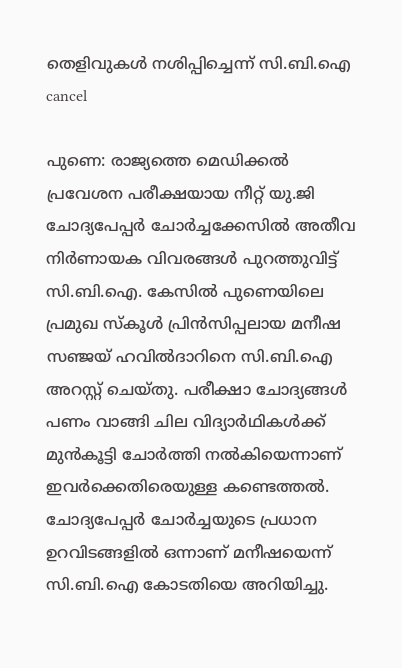തെളിവുകൾ നശിപ്പിച്ചെന്ന് സി.ബി.ഐ
cancel

പുണെ: രാജ്യത്തെ മെഡിക്കൽ പ്രവേശന പരീക്ഷയായ നീറ്റ് യു.ജി ചോദ്യപേപ്പർ ചോർച്ചക്കേസിൽ അതീവ നിർണായക വിവരങ്ങൾ പുറത്തുവിട്ട് സി.ബി.ഐ. കേസിൽ പുണെയിലെ പ്രമുഖ സ്കൂൾ പ്രിൻസിപ്പലായ മനീഷ സഞ്ജയ് ഹവിൽദാറിനെ സി.ബി.ഐ അറസ്റ്റ് ചെയ്തു. പരീക്ഷാ ചോദ്യങ്ങൾ പണം വാങ്ങി ചില വിദ്യാർഥികൾക്ക് മുൻകൂട്ടി ചോർത്തി നൽകിയെന്നാണ് ഇവർക്കെതിരെയുള്ള കണ്ടെത്തൽ. ചോദ്യപേപ്പർ ചോർച്ചയുടെ പ്രധാന ഉറവിടങ്ങളിൽ ഒന്നാണ് മനീഷയെന്ന് സി.ബി.ഐ കോടതിയെ അറിയിച്ചു.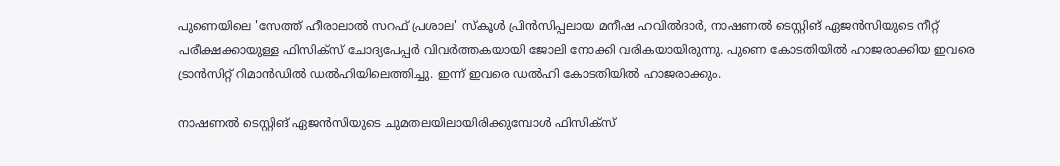പുണെയിലെ 'സേത്ത് ഹീരാലാൽ സറഫ് പ്രശാല' സ്കൂൾ പ്രിൻസിപ്പലായ മനീഷ ഹവിൽദാർ, നാഷണൽ ടെസ്റ്റിങ് ഏജൻസിയുടെ നീറ്റ് പരീക്ഷക്കായുള്ള ഫിസിക്സ് ചോദ്യപേപ്പർ വിവർത്തകയായി ജോലി നോക്കി വരികയായിരുന്നു. പുണെ കോടതിയിൽ ഹാജരാക്കിയ ഇവരെ ട്രാൻസിറ്റ് റിമാൻഡിൽ ഡൽഹിയിലെത്തിച്ചു. ഇന്ന് ഇവരെ ഡൽഹി കോടതിയിൽ ഹാജരാക്കും.

നാഷണൽ ടെസ്റ്റിങ് ഏജൻസിയുടെ ചുമതലയിലായിരിക്കുമ്പോൾ ഫിസിക്സ്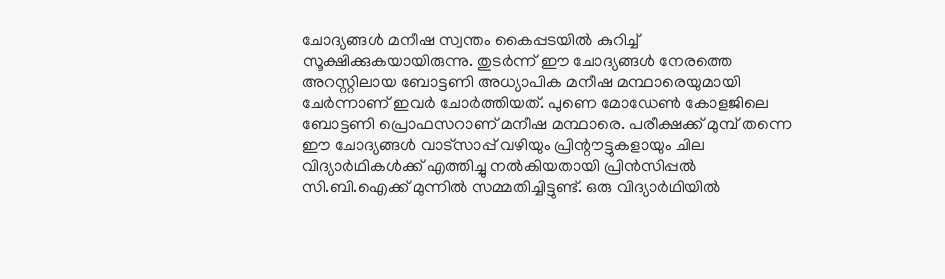ചോദ്യങ്ങൾ മനീഷ സ്വന്തം കൈപ്പടയിൽ കുറിച്ച് സൂക്ഷിക്കുകയായിരുന്നു. തുടർന്ന് ഈ ചോദ്യങ്ങൾ നേരത്തെ അറസ്റ്റിലായ ബോട്ടണി അധ്യാപിക മനീഷ മന്ഥാരെയുമായി ചേർന്നാണ് ഇവർ ചോർത്തിയത്. പുണെ മോഡേൺ കോളജിലെ ബോട്ടണി പ്രൊഫസറാണ് മനീഷ മന്ഥാരെ. പരീക്ഷക്ക് മുമ്പ് തന്നെ ഈ ചോദ്യങ്ങൾ വാട്‌സാപ്പ് വഴിയും പ്രിന്റൗട്ടുകളായും ചില വിദ്യാർഥികൾക്ക് എത്തിച്ചു നൽകിയതായി പ്രിൻസിപ്പൽ സി.ബി.ഐക്ക് മുന്നിൽ സമ്മതിച്ചിട്ടുണ്ട്. ഒരു വിദ്യാർഥിയിൽ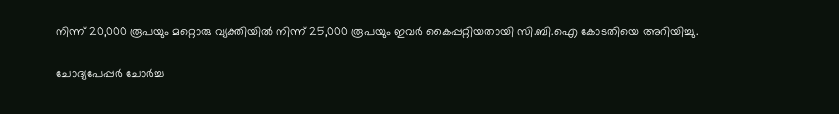നിന്ന് 20,000 രൂപയും മറ്റൊരു വ്യക്തിയിൽ നിന്ന് 25,000 രൂപയും ഇവർ കൈപ്പറ്റിയതായി സി.ബി.ഐ കോടതിയെ അറിയിച്ചു.

ചോദ്യപേപ്പർ ചോർച്ച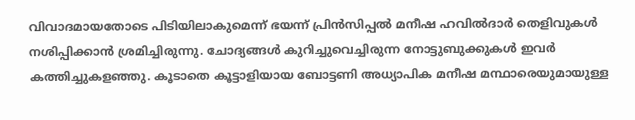വിവാദമായതോടെ പിടിയിലാകുമെന്ന് ഭയന്ന് പ്രിൻസിപ്പൽ മനീഷ ഹവിൽദാർ തെളിവുകൾ നശിപ്പിക്കാൻ ശ്രമിച്ചിരുന്നു. ചോദ്യങ്ങൾ കുറിച്ചുവെച്ചിരുന്ന നോട്ടുബുക്കുകൾ ഇവർ കത്തിച്ചുകളഞ്ഞു. കൂടാതെ കൂട്ടാളിയായ ബോട്ടണി അധ്യാപിക മനീഷ മന്ഥാരെയുമായുള്ള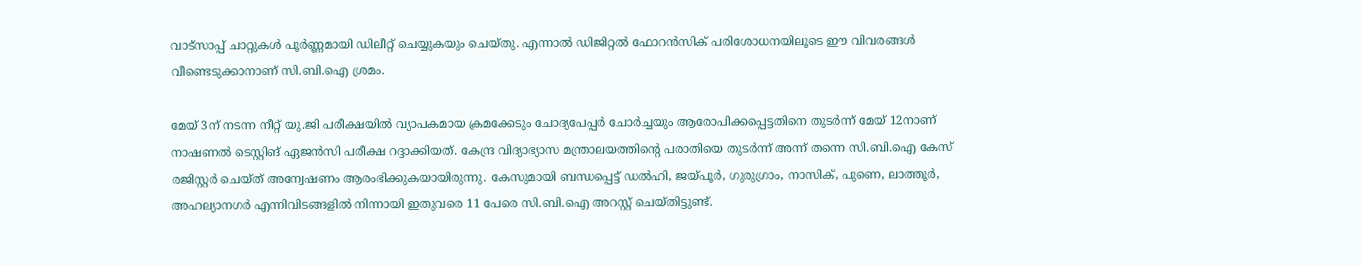വാട്‌സാപ്പ് ചാറ്റുകൾ പൂർണ്ണമായി ഡിലീറ്റ് ചെയ്യുകയും ചെയ്തു. എന്നാൽ ഡിജിറ്റൽ ഫോറൻസിക് പരിശോധനയിലൂടെ ഈ വിവരങ്ങൾ വീണ്ടെടുക്കാനാണ് സി.ബി.ഐ ശ്രമം.

മേയ് 3ന് നടന്ന നീറ്റ് യു.ജി പരീക്ഷയിൽ വ്യാപകമായ ക്രമക്കേടും ചോദ്യപേപ്പർ ചോർച്ചയും ആരോപിക്കപ്പെട്ടതിനെ തുടർന്ന് മേയ് 12നാണ് നാഷണൽ ടെസ്റ്റിങ് ഏജൻസി പരീക്ഷ റദ്ദാക്കിയത്. കേന്ദ്ര വിദ്യാഭ്യാസ മന്ത്രാലയത്തിന്റെ പരാതിയെ തുടർന്ന് അന്ന് തന്നെ സി.ബി.ഐ കേസ് രജിസ്റ്റർ ചെയ്ത് അന്വേഷണം ആരംഭിക്കുകയായിരുന്നു. കേസുമായി ബന്ധപ്പെട്ട് ഡൽഹി, ജയ്പൂർ, ഗുരുഗ്രാം, നാസിക്, പുണെ, ലാത്തൂർ, അഹല്യാനഗർ എന്നിവിടങ്ങളിൽ നിന്നായി ഇതുവരെ 11 പേരെ സി.ബി.ഐ അറസ്റ്റ് ചെയ്തിട്ടുണ്ട്.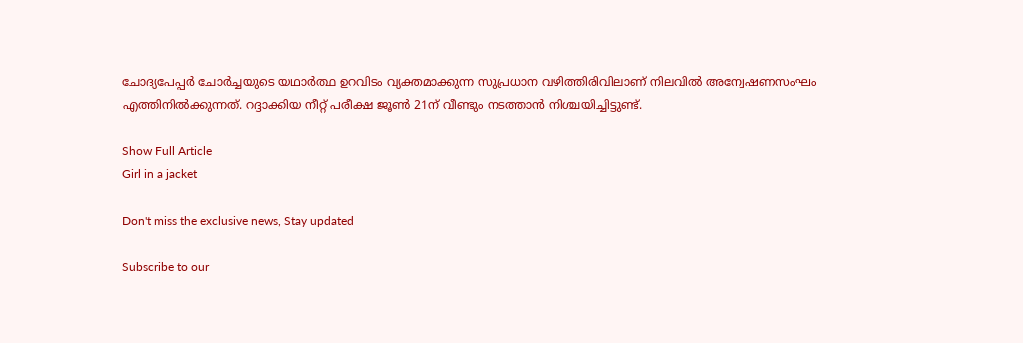ചോദ്യപേപ്പർ ചോർച്ചയുടെ യഥാർത്ഥ ഉറവിടം വ്യക്തമാക്കുന്ന സുപ്രധാന വഴിത്തിരിവിലാണ് നിലവിൽ അന്വേഷണസംഘം എത്തിനിൽക്കുന്നത്. റദ്ദാക്കിയ നീറ്റ് പരീക്ഷ ജൂൺ 21ന് വീണ്ടും നടത്താൻ നിശ്ചയിച്ചിട്ടുണ്ട്.

Show Full Article
Girl in a jacket

Don't miss the exclusive news, Stay updated

Subscribe to our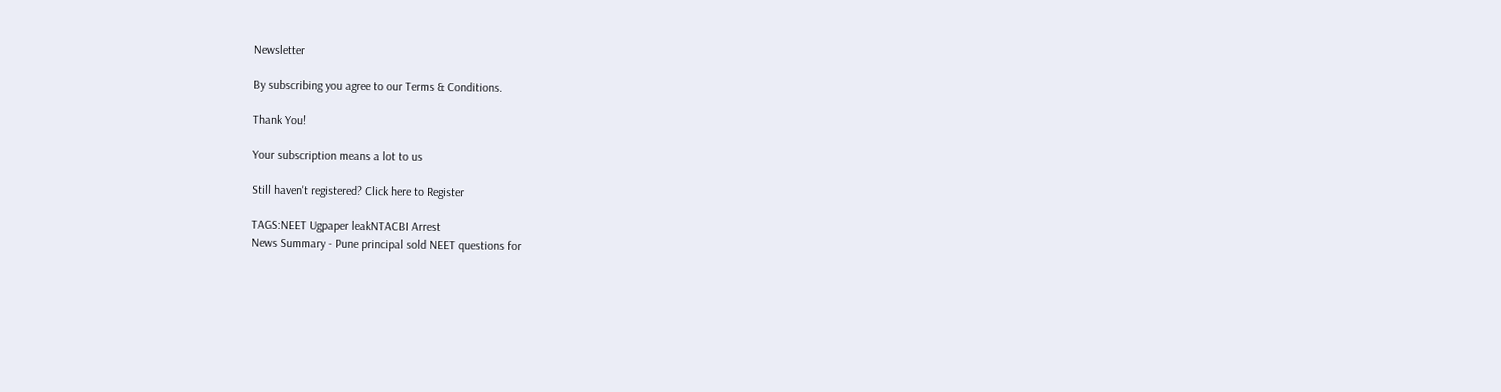Newsletter

By subscribing you agree to our Terms & Conditions.

Thank You!

Your subscription means a lot to us

Still haven't registered? Click here to Register

TAGS:NEET Ugpaper leakNTACBI Arrest
News Summary - Pune principal sold NEET questions for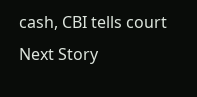cash, CBI tells court
Next Story